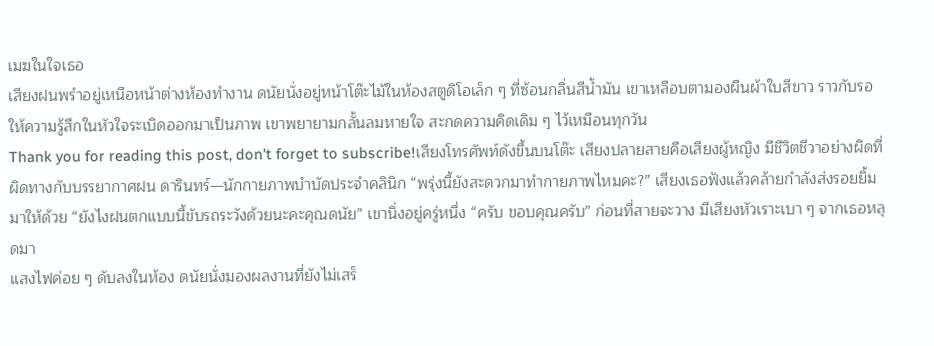เมฆในใจเธอ
เสียงฝนพรำอยู่เหนือหน้าต่างห้องทำงาน ดนัยนั่งอยู่หน้าโต๊ะไม้ในห้องสตูดิโอเล็ก ๆ ที่ซ้อนกลิ่นสีน้ำมัน เขาเหลือบตามองผืนผ้าใบสีขาว ราวกับรอให้ความรู้สึกในหัวใจระเบิดออกมาเป็นภาพ เขาพยายามกลั้นลมหายใจ สะกดความคิดเดิม ๆ ไว้เหมือนทุกวัน
Thank you for reading this post, don't forget to subscribe!เสียงโทรศัพท์ดังขึ้นบนโต๊ะ เสียงปลายสายคือเสียงผู้หญิง มีชีวิตชีวาอย่างผิดที่ผิดทางกับบรรยากาศฝน ดารินทร์—นักกายภาพบำบัดประจำคลินิก “พรุ่งนี้ยังสะดวกมาทำกายภาพไหมคะ?” เสียงเธอฟังแล้วคล้ายกำลังส่งรอยยิ้มมาให้ด้วย “ยังไงฝนตกแบบนี้ขับรถระวังด้วยนะคะคุณดนัย” เขานิ่งอยู่ครู่หนึ่ง “ครับ ขอบคุณครับ” ก่อนที่สายจะวาง มีเสียงหัวเราะเบา ๆ จากเธอหลุดมา
แสงไฟค่อย ๆ ดับลงในห้อง ดนัยนั่งมองผลงานที่ยังไม่เสร็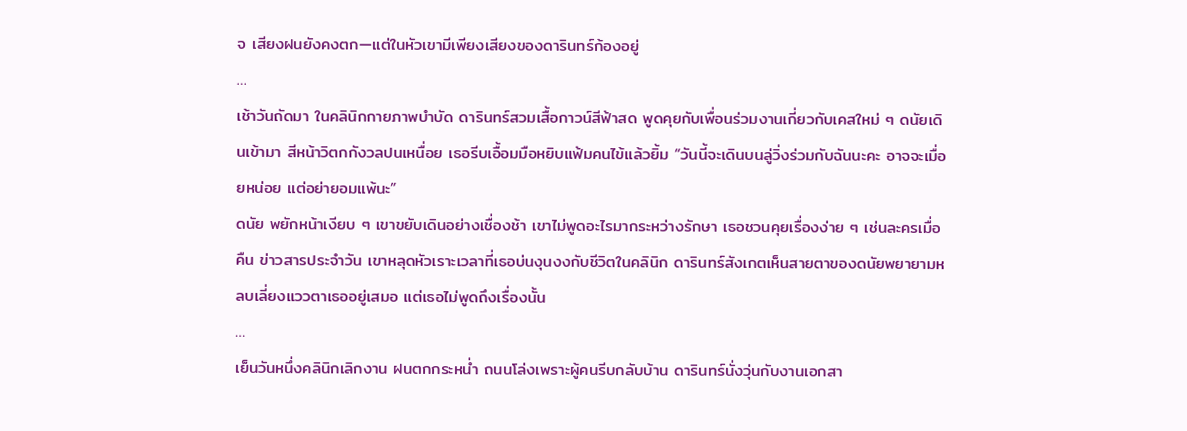จ เสียงฝนยังคงตก—แต่ในหัวเขามีเพียงเสียงของดารินทร์ก้องอยู่
…
เช้าวันถัดมา ในคลินิกกายภาพบำบัด ดารินทร์สวมเสื้อกาวน์สีฟ้าสด พูดคุยกับเพื่อนร่วมงานเกี่ยวกับเคสใหม่ ๆ ดนัยเดินเข้ามา สีหน้าวิตกกังวลปนเหนื่อย เธอรีบเอื้อมมือหยิบแฟ้มคนไข้แล้วยิ้ม “วันนี้จะเดินบนลู่วิ่งร่วมกับฉันนะคะ อาจจะเมื่อยหน่อย แต่อย่ายอมแพ้นะ”
ดนัย พยักหน้าเงียบ ๆ เขาขยับเดินอย่างเชื่องช้า เขาไม่พูดอะไรมากระหว่างรักษา เธอชวนคุยเรื่องง่าย ๆ เช่นละครเมื่อคืน ข่าวสารประจำวัน เขาหลุดหัวเราะเวลาที่เธอบ่นงุนงงกับชีวิตในคลินิก ดารินทร์สังเกตเห็นสายตาของดนัยพยายามหลบเลี่ยงแววตาเธออยู่เสมอ แต่เธอไม่พูดถึงเรื่องนั้น
…
เย็นวันหนึ่งคลินิกเลิกงาน ฝนตกกระหน่ำ ถนนโล่งเพราะผู้คนรีบกลับบ้าน ดารินทร์นั่งวุ่นกับงานเอกสา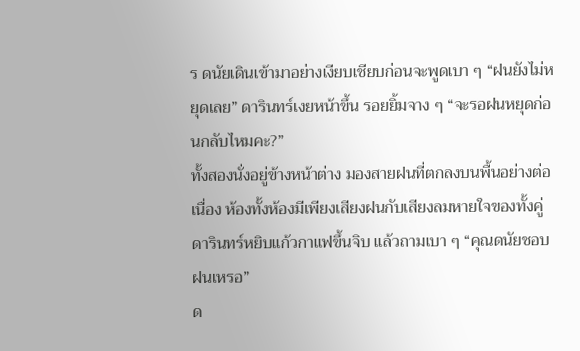ร ดนัยเดินเข้ามาอย่างเงียบเชียบก่อนจะพูดเบา ๆ “ฝนยังไม่หยุดเลย” ดารินทร์เงยหน้าขึ้น รอยยิ้มจาง ๆ “จะรอฝนหยุดก่อนกลับไหมคะ?”
ทั้งสองนั่งอยู่ข้างหน้าต่าง มองสายฝนที่ตกลงบนพื้นอย่างต่อเนื่อง ห้องทั้งห้องมีเพียงเสียงฝนกับเสียงลมหายใจของทั้งคู่ ดารินทร์หยิบแก้วกาแฟขึ้นจิบ แล้วถามเบา ๆ “คุณดนัยชอบฝนเหรอ”
ด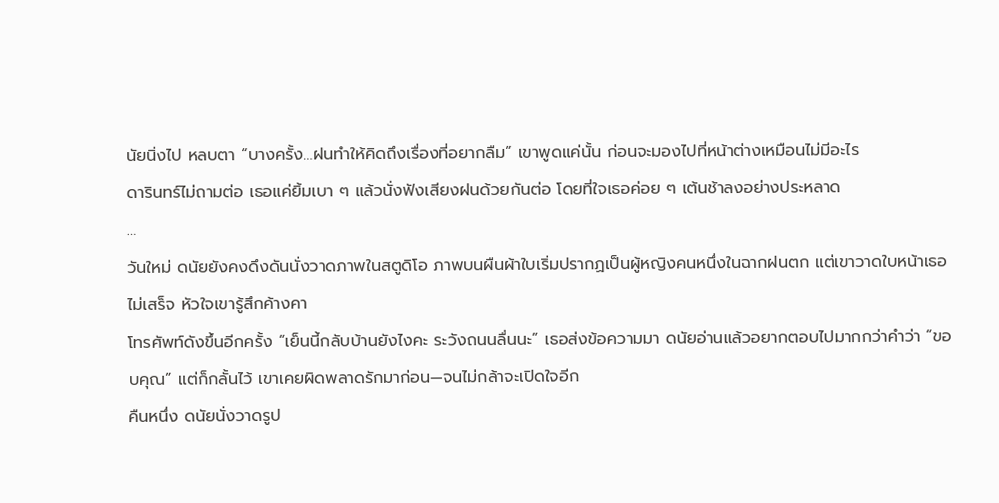นัยนิ่งไป หลบตา “บางครั้ง…ฝนทำให้คิดถึงเรื่องที่อยากลืม” เขาพูดแค่นั้น ก่อนจะมองไปที่หน้าต่างเหมือนไม่มีอะไร
ดารินทร์ไม่ถามต่อ เธอแค่ยิ้มเบา ๆ แล้วนั่งฟังเสียงฝนด้วยกันต่อ โดยที่ใจเธอค่อย ๆ เต้นช้าลงอย่างประหลาด
…
วันใหม่ ดนัยยังคงดึงดันนั่งวาดภาพในสตูดิโอ ภาพบนผืนผ้าใบเริ่มปรากฏเป็นผู้หญิงคนหนึ่งในฉากฝนตก แต่เขาวาดใบหน้าเธอไม่เสร็จ หัวใจเขารู้สึกค้างคา
โทรศัพท์ดังขึ้นอีกครั้ง “เย็นนี้กลับบ้านยังไงคะ ระวังถนนลื่นนะ” เธอส่งข้อความมา ดนัยอ่านแล้วอยากตอบไปมากกว่าคำว่า “ขอบคุณ” แต่ก็กลั้นไว้ เขาเคยผิดพลาดรักมาก่อน—จนไม่กล้าจะเปิดใจอีก
คืนหนึ่ง ดนัยนั่งวาดรูป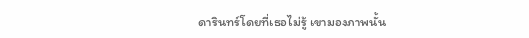ดารินทร์โดยที่เธอไม่รู้ เขามองภาพนั้น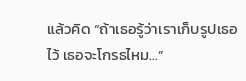แล้วคิด “ถ้าเธอรู้ว่าเราเก็บรูปเธอไว้ เธอจะโกรธไหม…”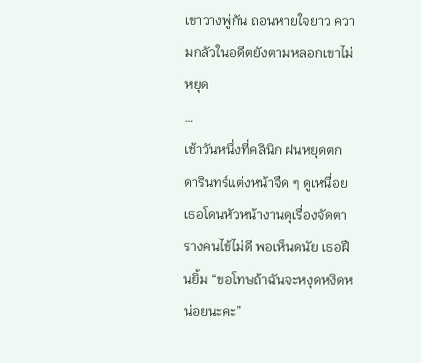เขาวางพู่กัน ถอนหายใจยาว ความกลัวในอดีตยังตามหลอกเขาไม่หยุด
…
เช้าวันหนึ่งที่คลินิก ฝนหยุดตก ดารินทร์แต่งหน้าจืด ๆ ดูเหนื่อย เธอโดนหัวหน้างานดุเรื่องจัดตารางคนไข้ไม่ดี พอเห็นดนัย เธอฝืนยิ้ม “ขอโทษถ้าฉันจะหงุดหงิดหน่อยนะคะ”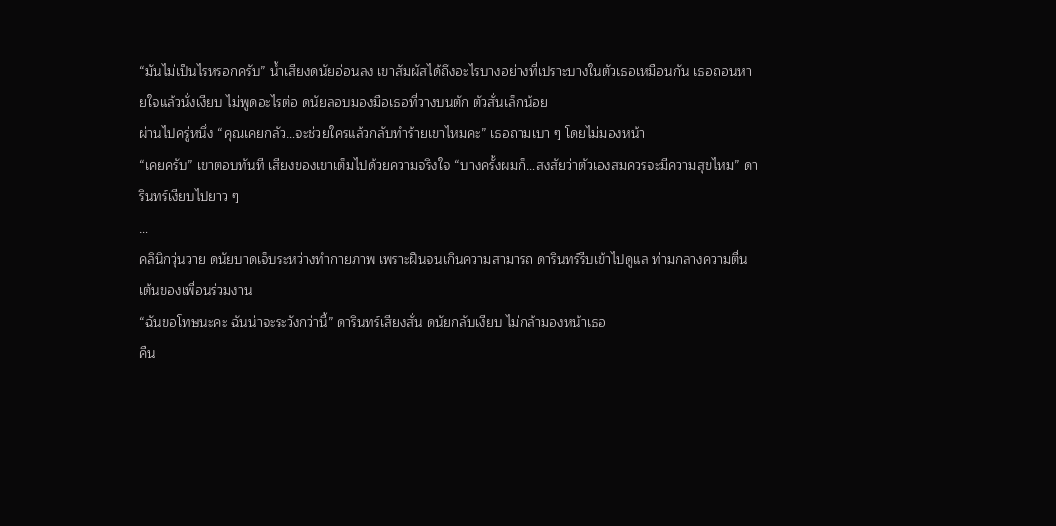“มันไม่เป็นไรหรอกครับ” น้ำเสียงดนัยอ่อนลง เขาสัมผัสได้ถึงอะไรบางอย่างที่เปราะบางในตัวเธอเหมือนกัน เธอถอนหายใจแล้วนั่งเงียบ ไม่พูดอะไรต่อ ดนัยลอบมองมือเธอที่วางบนตัก ตัวสั่นเล็กน้อย
ผ่านไปครู่หนึ่ง “คุณเคยกลัว…จะช่วยใครแล้วกลับทำร้ายเขาไหมคะ” เธอถามเบา ๆ โดยไม่มองหน้า
“เคยครับ” เขาตอบทันที เสียงของเขาเต็มไปด้วยความจริงใจ “บางครั้งผมก็…สงสัยว่าตัวเองสมควรจะมีความสุขไหม” ดารินทร์เงียบไปยาว ๆ
…
คลินิกวุ่นวาย ดนัยบาดเจ็บระหว่างทำกายภาพ เพราะฝืนจนเกินความสามารถ ดารินทร์รีบเข้าไปดูแล ท่ามกลางความตื่นเต้นของเพื่อนร่วมงาน
“ฉันขอโทษนะคะ ฉันน่าจะระวังกว่านี้” ดารินทร์เสียงสั่น ดนัยกลับเงียบ ไม่กล้ามองหน้าเธอ
คืน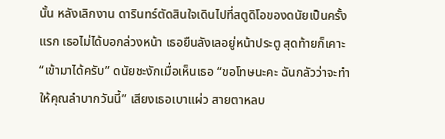นั้น หลังเลิกงาน ดารินทร์ตัดสินใจเดินไปที่สตูดิโอของดนัยเป็นครั้งแรก เธอไม่ได้บอกล่วงหน้า เธอยืนลังเลอยู่หน้าประตู สุดท้ายก็เคาะ
“เข้ามาได้ครับ” ดนัยชะงักเมื่อเห็นเธอ “ขอโทษนะคะ ฉันกลัวว่าจะทำให้คุณลำบากวันนี้” เสียงเธอเบาแผ่ว สายตาหลบ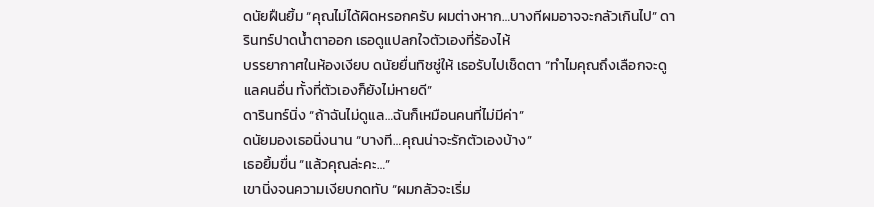ดนัยฝืนยิ้ม “คุณไม่ได้ผิดหรอกครับ ผมต่างหาก…บางทีผมอาจจะกลัวเกินไป” ดารินทร์ปาดน้ำตาออก เธอดูแปลกใจตัวเองที่ร้องไห้
บรรยากาศในห้องเงียบ ดนัยยื่นทิชชู่ให้ เธอรับไปเช็ดตา “ทำไมคุณถึงเลือกจะดูแลคนอื่น ทั้งที่ตัวเองก็ยังไม่หายดี”
ดารินทร์นิ่ง “ถ้าฉันไม่ดูแล…ฉันก็เหมือนคนที่ไม่มีค่า”
ดนัยมองเธอนิ่งนาน “บางที…คุณน่าจะรักตัวเองบ้าง”
เธอยิ้มขื่น “แล้วคุณล่ะคะ…”
เขานิ่งจนความเงียบกดทับ “ผมกลัวจะเริ่ม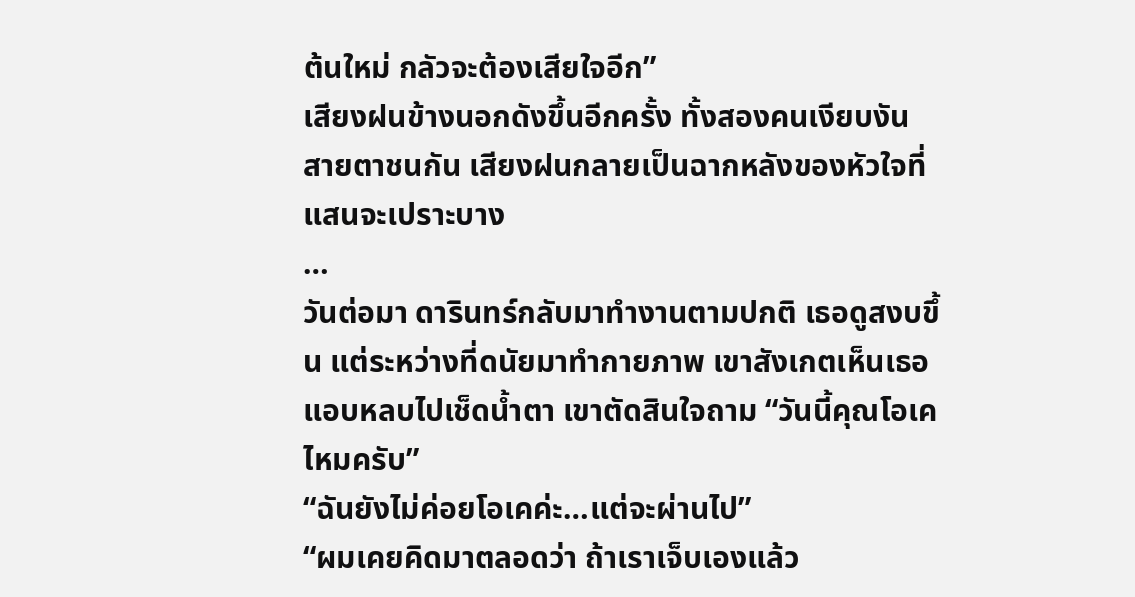ต้นใหม่ กลัวจะต้องเสียใจอีก”
เสียงฝนข้างนอกดังขึ้นอีกครั้ง ทั้งสองคนเงียบงัน สายตาชนกัน เสียงฝนกลายเป็นฉากหลังของหัวใจที่แสนจะเปราะบาง
…
วันต่อมา ดารินทร์กลับมาทำงานตามปกติ เธอดูสงบขึ้น แต่ระหว่างที่ดนัยมาทำกายภาพ เขาสังเกตเห็นเธอแอบหลบไปเช็ดน้ำตา เขาตัดสินใจถาม “วันนี้คุณโอเคไหมครับ”
“ฉันยังไม่ค่อยโอเคค่ะ…แต่จะผ่านไป”
“ผมเคยคิดมาตลอดว่า ถ้าเราเจ็บเองแล้ว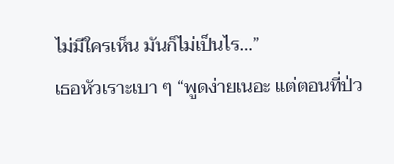ไม่มีใครเห็น มันก็ไม่เป็นไร…”
เธอหัวเราะเบา ๆ “พูดง่ายเนอะ แต่ตอนที่ป่ว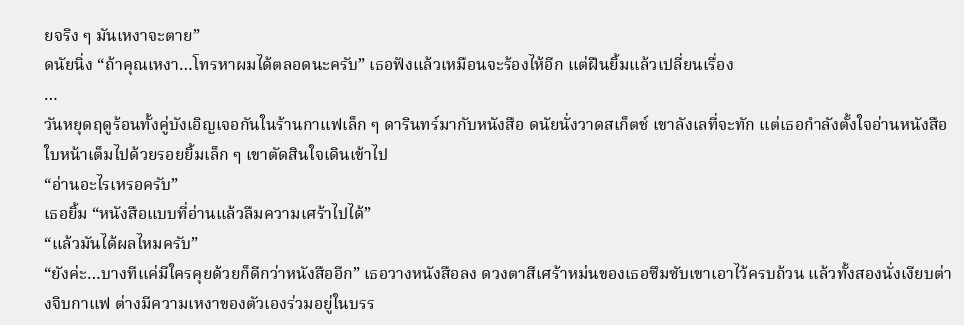ยจริง ๆ มันเหงาจะตาย”
ดนัยนิ่ง “ถ้าคุณเหงา…โทรหาผมได้ตลอดนะครับ” เธอฟังแล้วเหมือนจะร้องไห้อีก แต่ฝืนยิ้มแล้วเปลี่ยนเรื่อง
…
วันหยุดฤดูร้อนทั้งคู่บังเอิญเจอกันในร้านกาแฟเล็ก ๆ ดารินทร์มากับหนังสือ ดนัยนั่งวาดสเก็ตช์ เขาลังเลที่จะทัก แต่เธอกำลังตั้งใจอ่านหนังสือใบหน้าเต็มไปด้วยรอยยิ้มเล็ก ๆ เขาตัดสินใจเดินเข้าไป
“อ่านอะไรเหรอครับ”
เธอยิ้ม “หนังสือแบบที่อ่านแล้วลืมความเศร้าไปได้”
“แล้วมันได้ผลไหมครับ”
“ยังค่ะ…บางทีแค่มีใครคุยด้วยก็ดีกว่าหนังสืออีก” เธอวางหนังสือลง ดวงตาสีเศร้าหม่นของเธอซึมซับเขาเอาไว้ครบถ้วน แล้วทั้งสองนั่งเงียบต่างจิบกาแฟ ต่างมีความเหงาของตัวเองร่วมอยู่ในบรร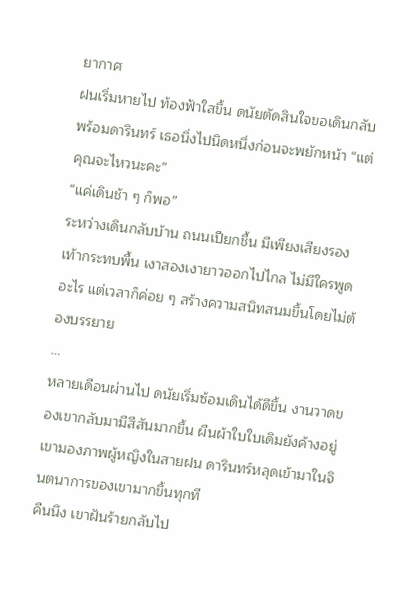ยากาศ
ฝนเริ่มหายไป ท้องฟ้าใสขึ้น ดนัยตัดสินใจขอเดินกลับพร้อมดารินทร์ เธอนิ่งไปนิดหนึ่งก่อนจะพยักหน้า “แต่คุณจะไหวนะคะ”
“แค่เดินช้า ๆ ก็พอ”
ระหว่างเดินกลับบ้าน ถนนเปียกชื้น มีเพียงเสียงรองเท้ากระทบพื้น เงาสองเงายาวออกไปไกล ไม่มีใครพูดอะไร แต่เวลาก็ค่อย ๆ สร้างความสนิทสนมขึ้นโดยไม่ต้องบรรยาย
…
หลายเดือนผ่านไป ดนัยเริ่มซ้อมเดินได้ดีขึ้น งานวาดของเขากลับมามีสีสันมากขึ้น ผืนผ้าใบใบเดิมยังค้างอยู่ เขามองภาพผู้หญิงในสายฝน ดารินทร์หลุดเข้ามาในจินตนาการของเขามากขึ้นทุกที
คืนนึง เขาฝันร้ายกลับไป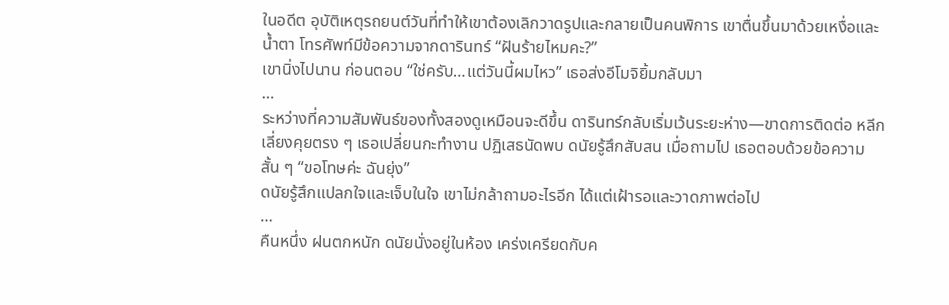ในอดีต อุบัติเหตุรถยนต์วันที่ทำให้เขาต้องเลิกวาดรูปและกลายเป็นคนพิการ เขาตื่นขึ้นมาด้วยเหงื่อและน้ำตา โทรศัพท์มีข้อความจากดารินทร์ “ฝันร้ายไหมคะ?”
เขานิ่งไปนาน ก่อนตอบ “ใช่ครับ…แต่วันนี้ผมไหว” เธอส่งอีโมจิยิ้มกลับมา
…
ระหว่างที่ความสัมพันธ์ของทั้งสองดูเหมือนจะดีขึ้น ดารินทร์กลับเริ่มเว้นระยะห่าง—ขาดการติดต่อ หลีกเลี่ยงคุยตรง ๆ เธอเปลี่ยนกะทำงาน ปฏิเสธนัดพบ ดนัยรู้สึกสับสน เมื่อถามไป เธอตอบด้วยข้อความสั้น ๆ “ขอโทษค่ะ ฉันยุ่ง”
ดนัยรู้สึกแปลกใจและเจ็บในใจ เขาไม่กล้าถามอะไรอีก ได้แต่เฝ้ารอและวาดภาพต่อไป
…
คืนหนึ่ง ฝนตกหนัก ดนัยนั่งอยู่ในห้อง เคร่งเครียดกับค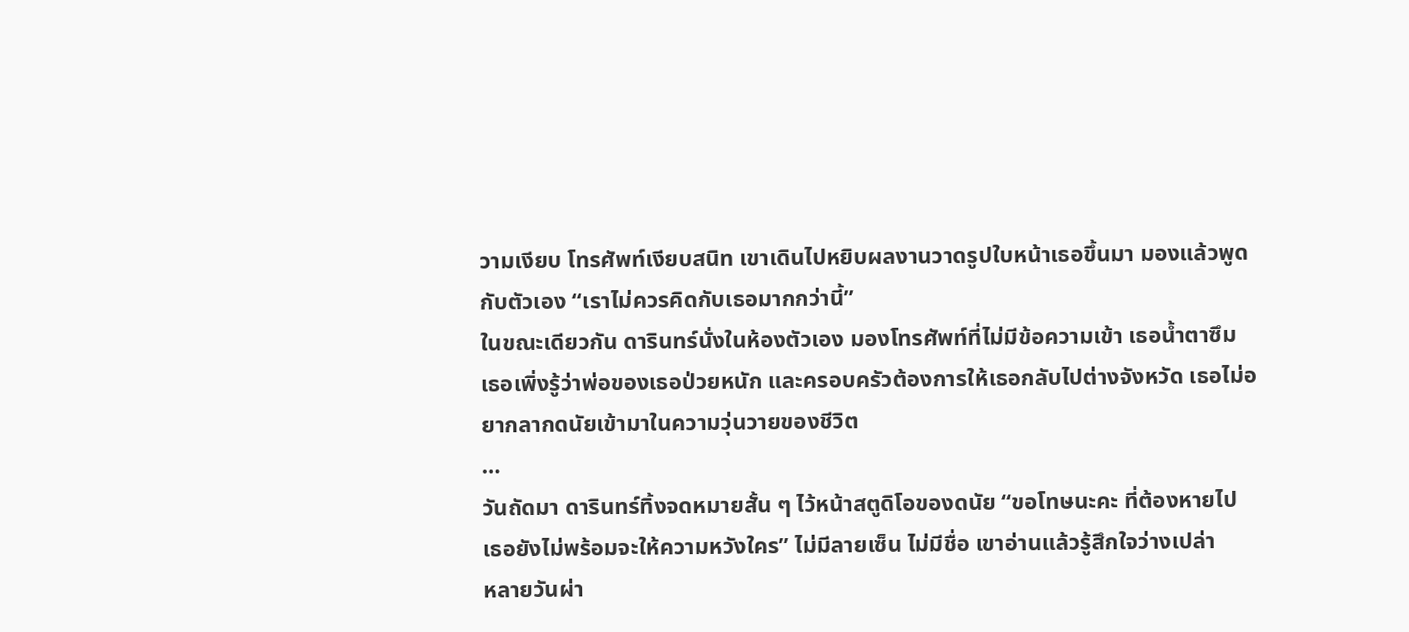วามเงียบ โทรศัพท์เงียบสนิท เขาเดินไปหยิบผลงานวาดรูปใบหน้าเธอขึ้นมา มองแล้วพูดกับตัวเอง “เราไม่ควรคิดกับเธอมากกว่านี้”
ในขณะเดียวกัน ดารินทร์นั่งในห้องตัวเอง มองโทรศัพท์ที่ไม่มีข้อความเข้า เธอน้ำตาซึม เธอเพิ่งรู้ว่าพ่อของเธอป่วยหนัก และครอบครัวต้องการให้เธอกลับไปต่างจังหวัด เธอไม่อยากลากดนัยเข้ามาในความวุ่นวายของชีวิต
…
วันถัดมา ดารินทร์ทิ้งจดหมายสั้น ๆ ไว้หน้าสตูดิโอของดนัย “ขอโทษนะคะ ที่ต้องหายไป เธอยังไม่พร้อมจะให้ความหวังใคร” ไม่มีลายเซ็น ไม่มีชื่อ เขาอ่านแล้วรู้สึกใจว่างเปล่า
หลายวันผ่า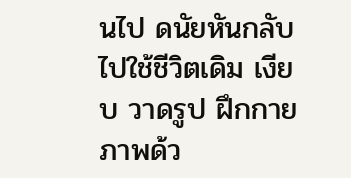นไป ดนัยหันกลับไปใช้ชีวิตเดิม เงียบ วาดรูป ฝึกกายภาพด้ว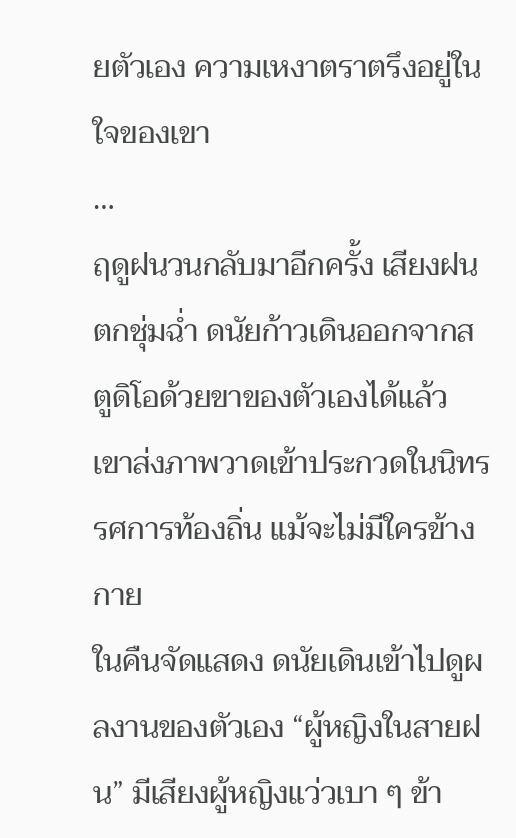ยตัวเอง ความเหงาตราตรึงอยู่ในใจของเขา
…
ฤดูฝนวนกลับมาอีกครั้ง เสียงฝนตกชุ่มฉ่ำ ดนัยก้าวเดินออกจากสตูดิโอด้วยขาของตัวเองได้แล้ว เขาส่งภาพวาดเข้าประกวดในนิทรรศการท้องถิ่น แม้จะไม่มีใครข้างกาย
ในคืนจัดแสดง ดนัยเดินเข้าไปดูผลงานของตัวเอง “ผู้หญิงในสายฝน” มีเสียงผู้หญิงแว่วเบา ๆ ข้า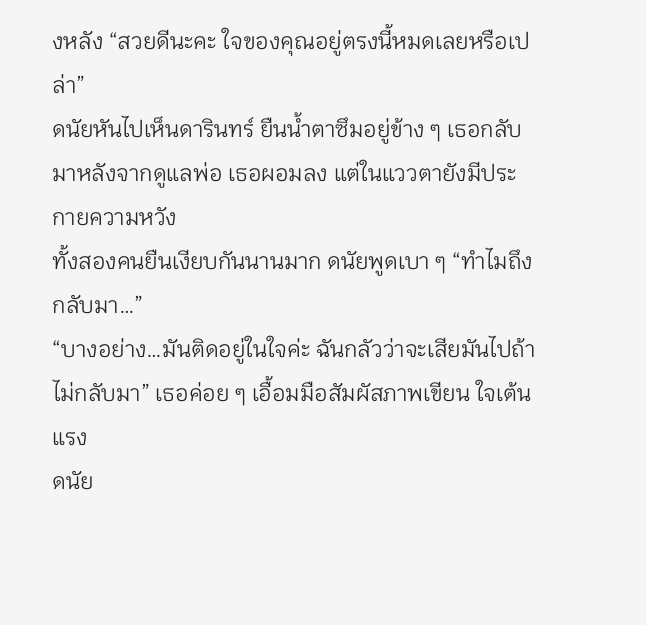งหลัง “สวยดีนะคะ ใจของคุณอยู่ตรงนี้หมดเลยหรือเปล่า”
ดนัยหันไปเห็นดารินทร์ ยืนน้ำตาซึมอยู่ข้าง ๆ เธอกลับมาหลังจากดูแลพ่อ เธอผอมลง แต่ในแววตายังมีประกายความหวัง
ทั้งสองคนยืนเงียบกันนานมาก ดนัยพูดเบา ๆ “ทำไมถึงกลับมา…”
“บางอย่าง…มันติดอยู่ในใจค่ะ ฉันกลัวว่าจะเสียมันไปถ้าไม่กลับมา” เธอค่อย ๆ เอื้อมมือสัมผัสภาพเขียน ใจเต้นแรง
ดนัย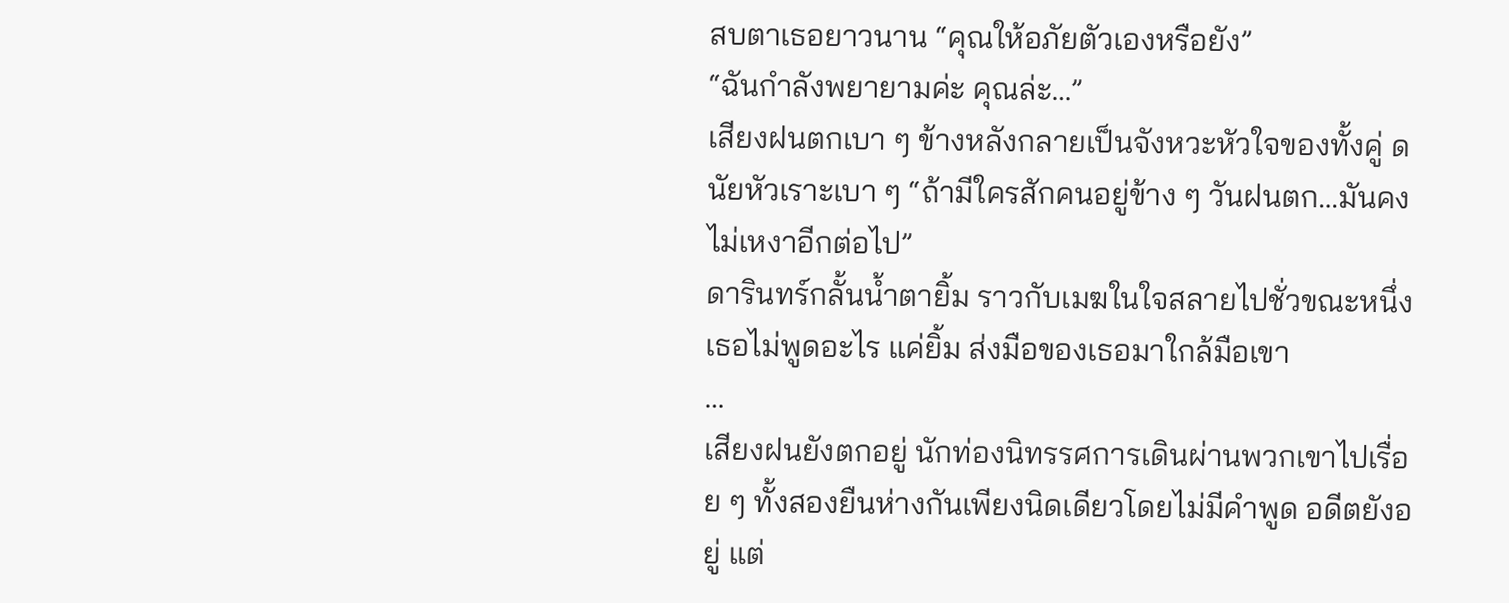สบตาเธอยาวนาน “คุณให้อภัยตัวเองหรือยัง”
“ฉันกำลังพยายามค่ะ คุณล่ะ…”
เสียงฝนตกเบา ๆ ข้างหลังกลายเป็นจังหวะหัวใจของทั้งคู่ ดนัยหัวเราะเบา ๆ “ถ้ามีใครสักคนอยู่ข้าง ๆ วันฝนตก…มันคงไม่เหงาอีกต่อไป”
ดารินทร์กลั้นน้ำตายิ้ม ราวกับเมฆในใจสลายไปชั่วขณะหนึ่ง เธอไม่พูดอะไร แค่ยิ้ม ส่งมือของเธอมาใกล้มือเขา
…
เสียงฝนยังตกอยู่ นักท่องนิทรรศการเดินผ่านพวกเขาไปเรื่อย ๆ ทั้งสองยืนห่างกันเพียงนิดเดียวโดยไม่มีคำพูด อดีตยังอยู่ แต่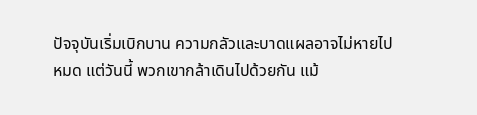ปัจจุบันเริ่มเบิกบาน ความกลัวและบาดแผลอาจไม่หายไปหมด แต่วันนี้ พวกเขากล้าเดินไปด้วยกัน แม้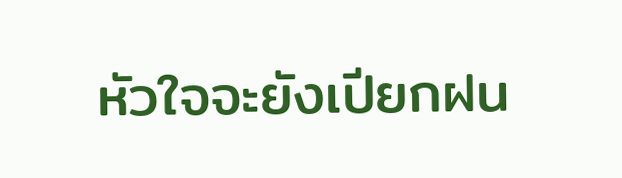หัวใจจะยังเปียกฝน